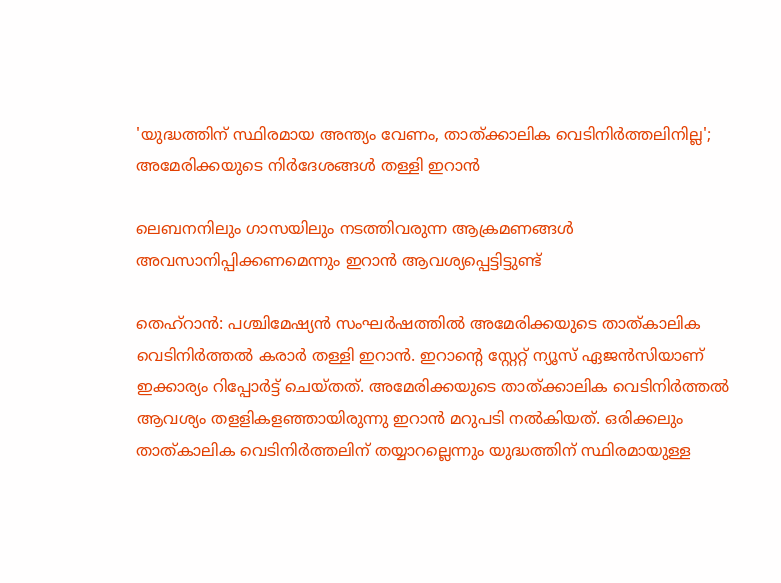'യുദ്ധത്തിന് സ്ഥിരമായ അന്ത്യം വേണം, താത്ക്കാലിക വെടിനിര്‍ത്തലിനില്ല'; അമേരിക്കയുടെ നിര്‍ദേശങ്ങള്‍ തള്ളി ഇറാന്‍

ലെബനനിലും ഗാസയിലും നടത്തിവരുന്ന ആക്രമണങ്ങൾ അവസാനിപ്പിക്കണമെന്നും ഇറാൻ ആവശ്യപ്പെട്ടിട്ടുണ്ട്

തെഹ്റാൻ: പശ്ചിമേഷ്യൻ സംഘർഷത്തിൽ അമേരിക്കയുടെ താത്കാലിക വെടിനിർത്തൽ കരാർ തള്ളി ഇറാൻ. ഇറാൻ്റെ സ്റ്റേറ്റ് ന്യൂസ് ഏജൻസിയാണ് ഇക്കാര്യം റിപ്പോർട്ട് ചെയ്തത്. അമേരിക്കയുടെ താത്ക്കാലിക വെടിനിർത്തൽ ആവശ്യം തളളികളഞ്ഞായിരുന്നു ഇറാൻ മറുപടി നൽകിയത്. ഒരിക്കലും താത്കാലിക വെടിനിർത്തലിന് തയ്യാറല്ലെന്നും യുദ്ധത്തിന് സ്ഥിരമായുള്ള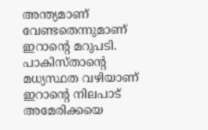അന്ത്യമാണ് വേണ്ടതെന്നുമാണ് ഇറാൻ്റെ മറുപടി. പാകിസ്താൻ്റെ മധ്യസ്ഥത വഴിയാണ് ഇറാൻ്റെ നിലപാട് അമേരിക്കയെ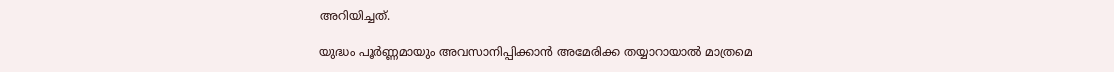അറിയിച്ചത്.

യുദ്ധം പൂർണ്ണമായും അവസാനിപ്പിക്കാൻ അമേരിക്ക തയ്യാറായാൽ മാത്രമെ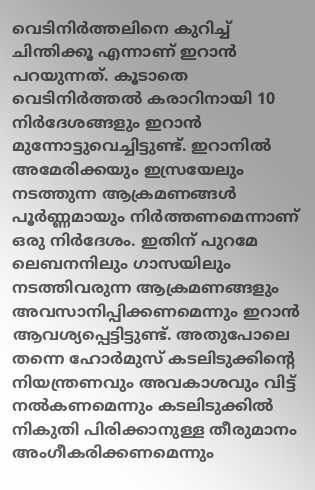വെടിനിർത്തലിനെ കുറിച്ച് ചിന്തിക്കൂ എന്നാണ് ഇറാൻ പറയുന്നത്. കൂടാതെ വെടിനിർത്തൽ കരാറിനായി 10 നിർദേശങ്ങളും ഇറാൻ മുന്നോട്ടുവെച്ചിട്ടുണ്ട്. ഇറാനിൽ അമേരിക്കയും ഇസ്രയേലും നടത്തുന്ന ആക്രമണങ്ങൾ പൂർണ്ണമായും നിർത്തണമെന്നാണ് ഒരു നിർദേശം. ഇതിന് പുറമേ ലെബനനിലും ഗാസയിലും നടത്തിവരുന്ന ആക്രമണങ്ങളും അവസാനിപ്പിക്കണമെന്നും ഇറാൻ ആവശ്യപ്പെട്ടിട്ടുണ്ട്. അതുപോലെ തന്നെ ഹോർമുസ് കടലിടുക്കിൻ്റെ നിയന്ത്രണവും അവകാശവും വിട്ട് നൽകണമെന്നും കടലിടുക്കിൽ നികുതി പിരിക്കാനുള്ള തീരുമാനം അംഗീകരിക്കണമെന്നും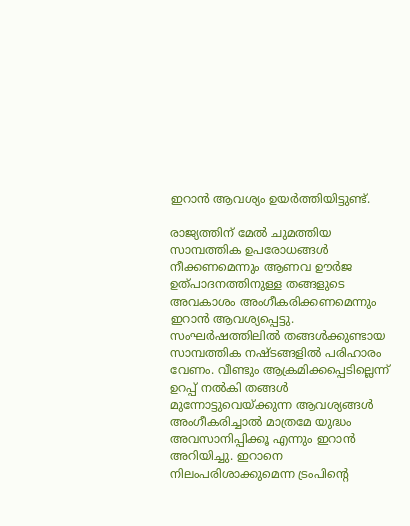ഇറാൻ ആവശ്യം ഉയർത്തിയിട്ടുണ്ട്.

രാജ്യത്തിന് മേൽ ചുമത്തിയ സാമ്പത്തിക ഉപരോധങ്ങൾ നീക്കണമെന്നും ആണവ ഊർജ ഉത്പാദനത്തിനുള്ള തങ്ങളുടെ അവകാശം അംഗീകരിക്കണമെന്നും ഇറാൻ ആവശ്യപ്പെട്ടു. സംഘർഷത്തിലിൽ തങ്ങൾക്കുണ്ടായ സാമ്പത്തിക നഷ്ടങ്ങളിൽ പരിഹാരം വേണം. വീണ്ടും ആക്രമിക്കപ്പെടില്ലെന്ന് ഉറപ്പ് നൽകി തങ്ങൾ മുന്നോട്ടുവെയ്ക്കുന്ന ആവശ്യങ്ങൾ അംഗീകരിച്ചാൽ മാത്രമേ യുദ്ധം അവസാനിപ്പിക്കൂ എന്നും ഇറാൻ അറിയിച്ചു. ഇറാനെ നിലംപരിശാക്കുമെന്ന ട്രംപിൻ്റെ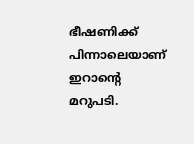ഭീഷണിക്ക് പിന്നാലെയാണ് ഇറാൻ്റെ മറുപടി.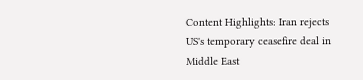Content Highlights: Iran rejects US's temporary ceasefire deal in Middle East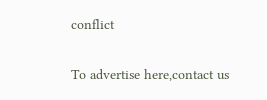conflict

To advertise here,contact us